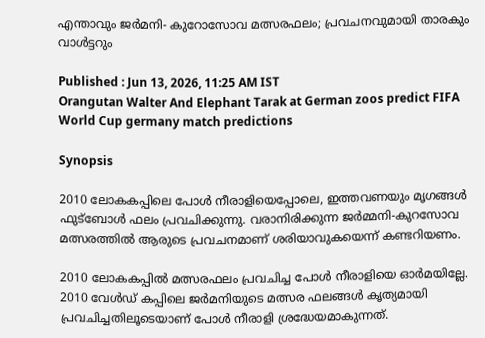എന്താവും ജർമനി- കുറോസോവ മത്സരഫലം; പ്രവചനവുമായി താരകും വാൾട്ടറും

Published : Jun 13, 2026, 11:25 AM IST
Orangutan Walter And Elephant Tarak at German zoos predict FIFA World Cup germany match predictions

Synopsis

2010 ലോകകപ്പിലെ പോൾ നീരാളിയെപ്പോലെ, ഇത്തവണയും മൃഗങ്ങൾ ഫുട്ബോൾ ഫലം പ്രവചിക്കുന്നു. വരാനിരിക്കുന്ന ജർമ്മനി-കുറസോവ മത്സരത്തിൽ ആരുടെ പ്രവചനമാണ് ശരിയാവുകയെന്ന് കണ്ടറിയണം.

2010 ലോകകപ്പിൽ മത്സരഫലം പ്രവചിച്ച പോൾ നീരാളിയെ ഓർമയില്ലേ. 2010 വേൾഡ് കപ്പിലെ ജർമനിയുടെ മത്സര ഫലങ്ങൾ കൃത്യമായി പ്രവചിച്ചതിലൂടെയാണ് പോൾ നീരാളി ശ്രദ്ധേയമാകുന്നത്.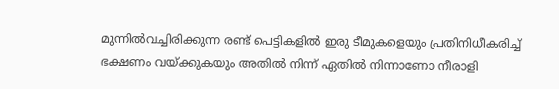മുന്നിൽവച്ചിരിക്കുന്ന രണ്ട് പെട്ടികളിൽ ഇരു ടീമുകളെയും പ്രതിനിധീകരിച്ച് ഭക്ഷണം വയ്ക്കുകയും അതിൽ നിന്ന് ഏതിൽ നിന്നാണോ നീരാളി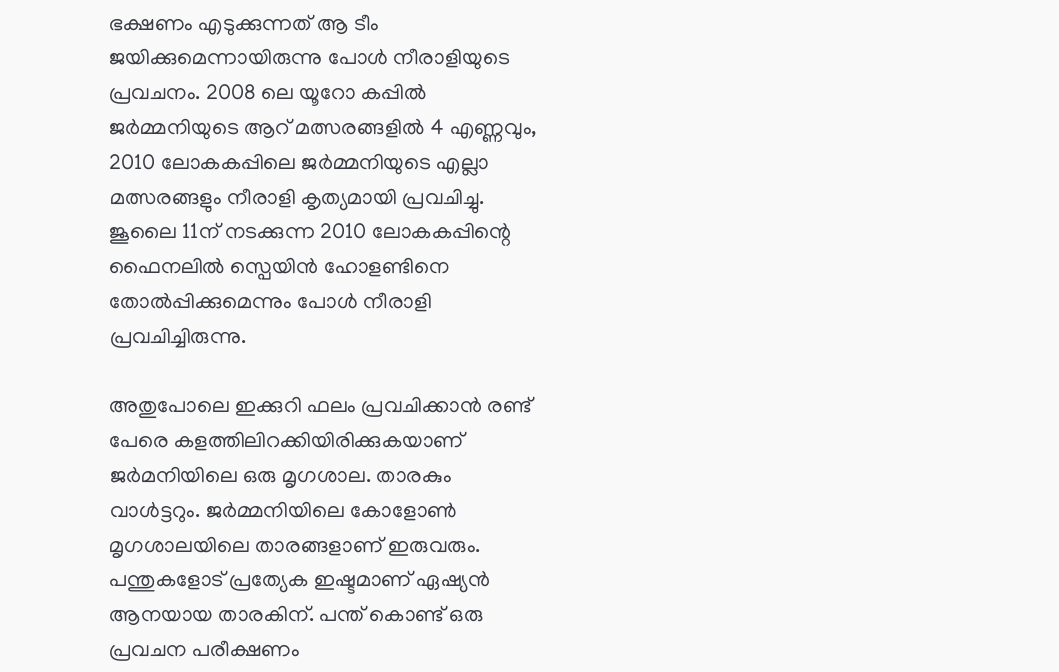ഭക്ഷണം എടുക്കുന്നത് ആ ടീം ജയിക്കുമെന്നായിരുന്നു പോൾ നീരാളിയുടെ പ്രവചനം. 2008 ലെ യൂറോ കപ്പിൽ ജർമ്മനിയുടെ ആറ് മത്സരങ്ങളിൽ 4 എണ്ണവും, 2010 ലോകകപ്പിലെ ജർമ്മനിയുടെ എല്ലാ മത്സരങ്ങളും നീരാളി കൃത്യമായി പ്രവചിച്ചു. ജൂലൈ 11ന്‌ നടക്കുന്ന 2010 ലോകകപ്പിന്റെ ഫൈനലിൽ സ്പെയിൻ ഹോളണ്ടിനെ തോൽ‌പ്പിക്കുമെന്നും പോൾ നീരാളി പ്രവചിച്ചിരുന്നു.

അതുപോലെ ഇക്കുറി ഫലം പ്രവചിക്കാൻ രണ്ട് പേരെ കളത്തിലിറക്കിയിരിക്കുകയാണ് ജർമനിയിലെ ഒരു മൃഗശാല. താരകും വാൾട്ടറും. ജർമ്മനിയിലെ കോളോൺ മൃഗശാലയിലെ താരങ്ങളാണ് ഇരുവരും. പന്തുകളോട് പ്രത്യേക ഇഷ്ടമാണ് ഏഷ്യൻ ആനയായ താരകിന്. പന്ത് കൊണ്ട് ഒരു പ്രവചന പരീക്ഷണം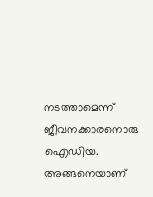നടത്താമെന്ന് ജീവനക്കാരനൊരു ഐഡിയ. അങ്ങനെയാണ്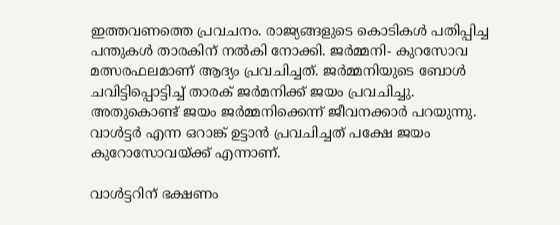ഇത്തവണത്തെ പ്രവചനം. രാജ്യങ്ങളുടെ കൊടികൾ പതിപ്പിച്ച പന്തുകൾ താരകിന് നൽകി നോക്കി. ജർമ്മനി- കുറസോവ മത്സരഫലമാണ് ആദ്യം പ്രവചിച്ചത്. ജർമ്മനിയുടെ ബോൾ ചവിട്ടിപ്പൊട്ടിച്ച് താരക് ജർമനിക്ക് ജയം പ്രവചിച്ചു. അതുകൊണ്ട് ജയം ജർമ്മനിക്കെന്ന് ജീവനക്കാർ പറയുന്നു. വാൾട്ടർ എന്ന ഒറാങ്ക് ഉട്ടാൻ പ്രവചിച്ചത് പക്ഷേ ജയം കുറോസോവയ്ക്ക് എന്നാണ്.

വാൾട്ടറിന് ഭക്ഷണം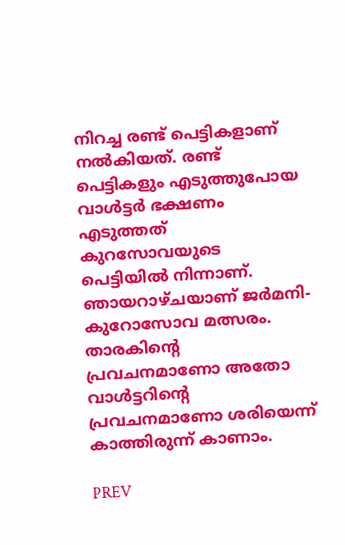നിറച്ച രണ്ട് പെട്ടികളാണ് നൽകിയത്. രണ്ട് പെട്ടികളും എടുത്തുപോയ വാൾട്ടർ ഭക്ഷണം എടുത്തത് കുറസോവയുടെ പെട്ടിയിൽ നിന്നാണ്. ഞായറാഴ്ചയാണ് ജർമനി- കുറോസോവ മത്സരം. താരകിന്‍റെ പ്രവചനമാണോ അതോ വാൾട്ടറിന്‍റെ പ്രവചനമാണോ ശരിയെന്ന് കാത്തിരുന്ന് കാണാം.

PREV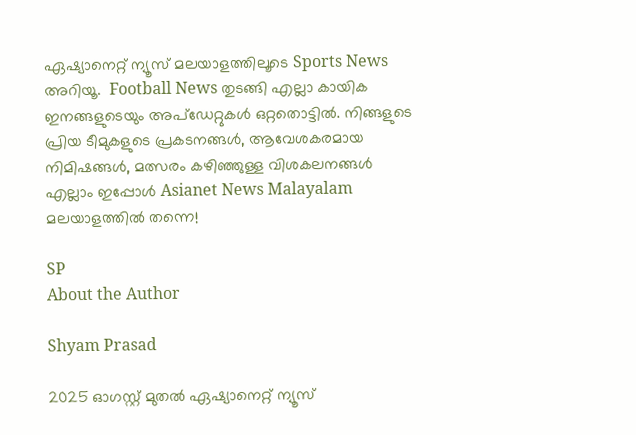ഏഷ്യാനെറ്റ് ന്യൂസ് മലയാളത്തിലൂടെ Sports News അറിയൂ.  Football News തുടങ്ങി എല്ലാ കായിക ഇനങ്ങളുടെയും അപ്‌ഡേറ്റുകൾ ഒറ്റതൊട്ടിൽ. നിങ്ങളുടെ പ്രിയ ടീമുകളുടെ പ്രകടനങ്ങൾ, ആവേശകരമായ നിമിഷങ്ങൾ, മത്സരം കഴിഞ്ഞുള്ള വിശകലനങ്ങൾ എല്ലാം ഇപ്പോൾ Asianet News Malayalam മലയാളത്തിൽ തന്നെ!

SP
About the Author

Shyam Prasad

2025 ഓഗസ്റ്റ് മുതൽ ഏഷ്യാനെറ്റ് ന്യൂസ്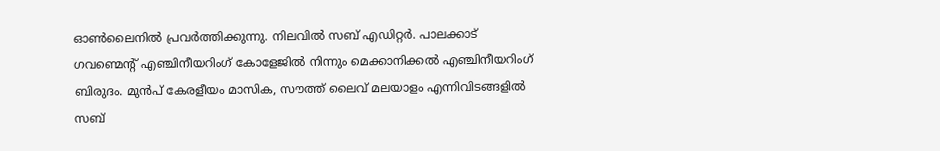ഓൺലൈനിൽ പ്രവർത്തിക്കുന്നു. നിലവിൽ സബ് എഡിറ്റർ. പാലക്കാട് ഗവണ്മെന്റ് എഞ്ചിനീയറിംഗ് കോളേജിൽ നിന്നും മെക്കാനിക്കൽ എഞ്ചിനീയറിംഗ് ബിരുദം. മുൻപ് കേരളീയം മാസിക, സൗത്ത് ലൈവ് മലയാളം എന്നിവിടങ്ങളിൽ സബ്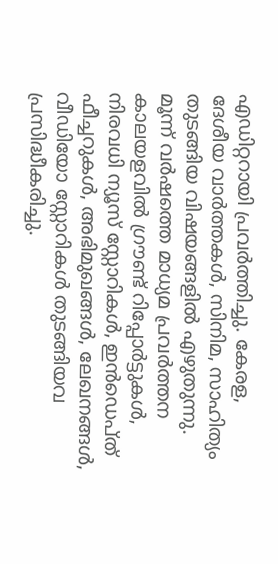എഡിറ്ററായി പ്രവർത്തിച്ചു. കേരള, ദേശീയ വാർത്തകൾ, സിനിമ, സാഹിത്യം തുടങ്ങിയ വിഷയങ്ങളിൽ എഴുതുന്നു. മൂന്ന് വർഷത്തെ മാധ്യമ പ്രവർത്തന കാലയളവിൽ ഗ്രൗണ്ട് റിപ്പോർട്ടുകൾ, നിരവധി ന്യൂസ് സ്റ്റോറികൾ, ഇൻഡെപ്ത് ഫീച്ചറുകൾ, അഭിമുഖങ്ങൾ, ലേഖനങ്ങൾ, വീഡിയോ സ്റ്റോറികൾ തുടങ്ങിയവ പ്രസിദ്ധീകരിച്ചു.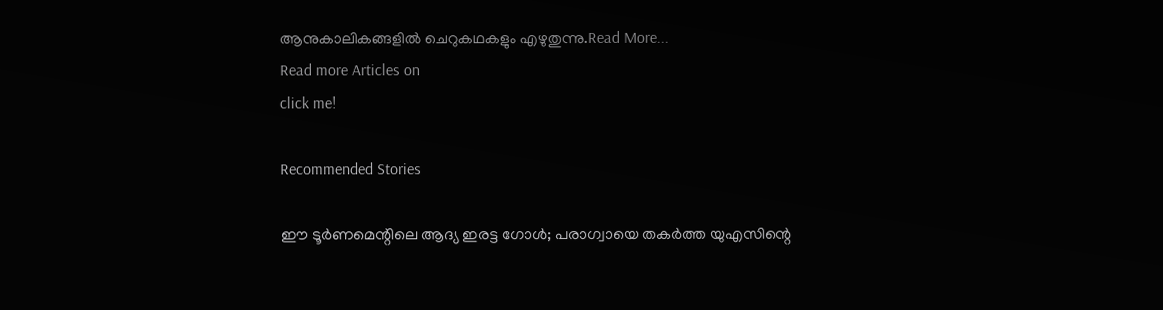ആനുകാലികങ്ങളിൽ ചെറുകഥകളും എഴുതുന്നു.Read More...
Read more Articles on
click me!

Recommended Stories

ഈ ടൂർണമെന്റിലെ ആദ്യ ഇരട്ട ഗോൾ; പരാഗ്വായെ തകർത്ത യുഎസിന്റെ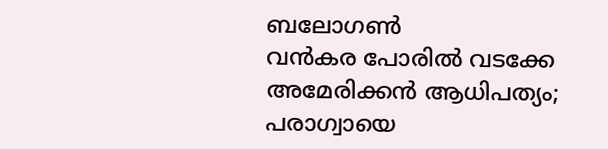ബലോഗൺ
വൻകര പോരിൽ വടക്കേ അമേരിക്കൻ ആധിപത്യം; പരാഗ്വായെ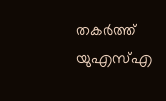തകർത്ത് യുഎസ്എ